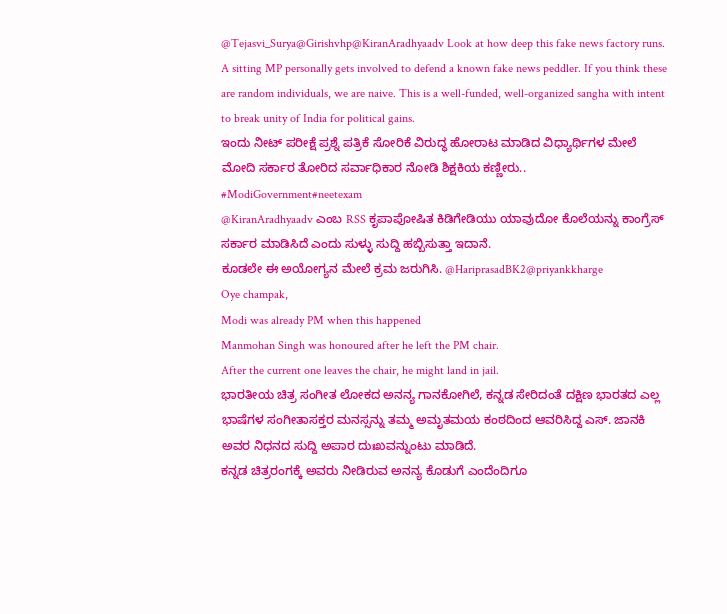@Tejasvi_Surya@Girishvhp@KiranAradhyaadv Look at how deep this fake news factory runs. A sitting MP personally gets involved to defend a known fake news peddler. If you think these are random individuals, we are naive. This is a well-funded, well-organized sangha with intent to break unity of India for political gains.
ಇಂದು ನೀಟ್ ಪರೀಕ್ಷೆ ಪ್ರಶ್ನೆ ಪತ್ರಿಕೆ ಸೋರಿಕೆ ವಿರುದ್ಧ ಹೋರಾಟ ಮಾಡಿದ ವಿಧ್ಯಾರ್ಥಿಗಳ ಮೇಲೆ ಮೋದಿ ಸರ್ಕಾರ ತೋರಿದ ಸರ್ವಾಧಿಕಾರ ನೋಡಿ ಶಿಕ್ಷಕಿಯ ಕಣ್ಣೀರು..
#ModiGovernment#neetexam
@KiranAradhyaadv ಎಂಬ RSS ಕೃಪಾಪೋಷಿತ ಕಿಡಿಗೇಡಿಯು ಯಾವುದೋ ಕೊಲೆಯನ್ನು ಕಾಂಗ್ರೆಸ್ ಸರ್ಕಾರ ಮಾಡಿಸಿದೆ ಎಂದು ಸುಳ್ಳು ಸುದ್ದಿ ಹಬ್ಬಿಸುತ್ತಾ ಇದಾನೆ.
ಕೂಡಲೇ ಈ ಅಯೋಗ್ಯನ ಮೇಲೆ ಕ್ರಮ ಜರುಗಿಸಿ. @HariprasadBK2@priyankkharge
Oye champak,
Modi was already PM when this happened
Manmohan Singh was honoured after he left the PM chair.
After the current one leaves the chair, he might land in jail.
ಭಾರತೀಯ ಚಿತ್ರ ಸಂಗೀತ ಲೋಕದ ಅನನ್ಯ ಗಾನಕೋಗಿಲೆ, ಕನ್ನಡ ಸೇರಿದಂತೆ ದಕ್ಷಿಣ ಭಾರತದ ಎಲ್ಲ ಭಾಷೆಗಳ ಸಂಗೀತಾಸಕ್ತರ ಮನಸ್ಸನ್ನು ತಮ್ಮ ಅಮೃತಮಯ ಕಂಠದಿಂದ ಆವರಿಸಿದ್ದ ಎಸ್. ಜಾನಕಿ ಅವರ ನಿಧನದ ಸುದ್ದಿ ಅಪಾರ ದುಃಖವನ್ನುಂಟು ಮಾಡಿದೆ.
ಕನ್ನಡ ಚಿತ್ರರಂಗಕ್ಕೆ ಅವರು ನೀಡಿರುವ ಅನನ್ಯ ಕೊಡುಗೆ ಎಂದೆಂದಿಗೂ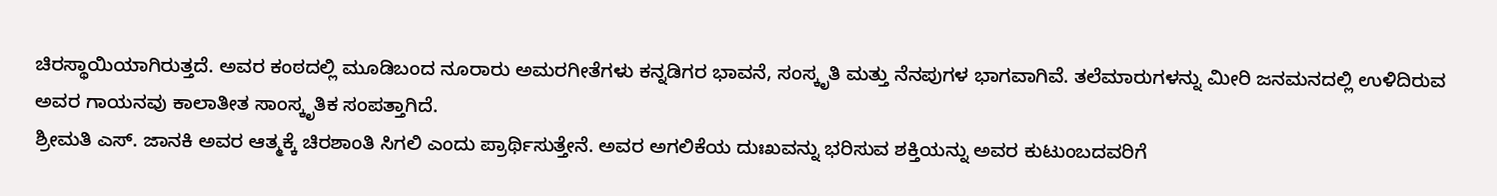ಚಿರಸ್ಥಾಯಿಯಾಗಿರುತ್ತದೆ. ಅವರ ಕಂಠದಲ್ಲಿ ಮೂಡಿಬಂದ ನೂರಾರು ಅಮರಗೀತೆಗಳು ಕನ್ನಡಿಗರ ಭಾವನೆ, ಸಂಸ್ಕೃತಿ ಮತ್ತು ನೆನಪುಗಳ ಭಾಗವಾಗಿವೆ. ತಲೆಮಾರುಗಳನ್ನು ಮೀರಿ ಜನಮನದಲ್ಲಿ ಉಳಿದಿರುವ ಅವರ ಗಾಯನವು ಕಾಲಾತೀತ ಸಾಂಸ್ಕೃತಿಕ ಸಂಪತ್ತಾಗಿದೆ.
ಶ್ರೀಮತಿ ಎಸ್. ಜಾನಕಿ ಅವರ ಆತ್ಮಕ್ಕೆ ಚಿರಶಾಂತಿ ಸಿಗಲಿ ಎಂದು ಪ್ರಾರ್ಥಿಸುತ್ತೇನೆ. ಅವರ ಅಗಲಿಕೆಯ ದುಃಖವನ್ನು ಭರಿಸುವ ಶಕ್ತಿಯನ್ನು ಅವರ ಕುಟುಂಬದವರಿಗೆ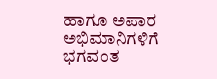ಹಾಗೂ ಅಪಾರ ಅಭಿಮಾನಿಗಳಿಗೆ ಭಗವಂತ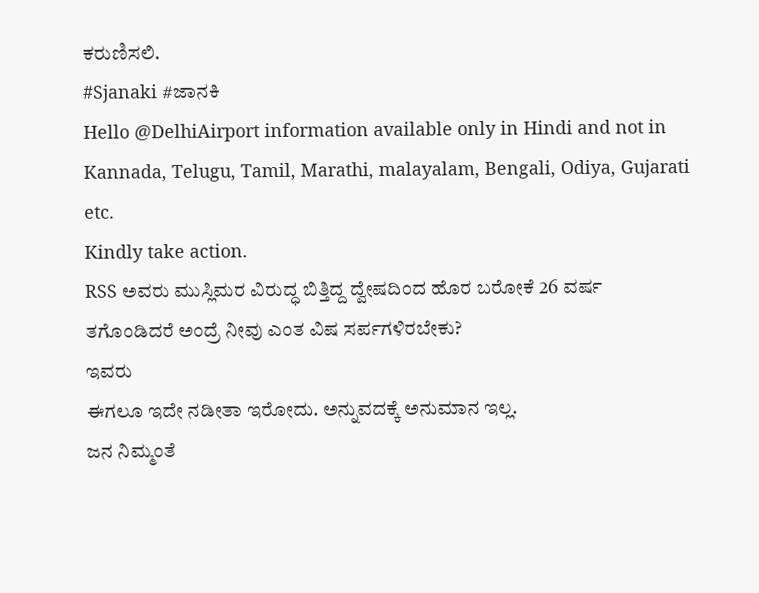ಕರುಣಿಸಲಿ.
#Sjanaki #ಜಾನಕಿ
Hello @DelhiAirport information available only in Hindi and not in Kannada, Telugu, Tamil, Marathi, malayalam, Bengali, Odiya, Gujarati etc.
Kindly take action.
RSS ಅವರು ಮುಸ್ಲಿಮರ ವಿರುದ್ಧ ಬಿತ್ತಿದ್ದ ದ್ವೇಷದಿಂದ ಹೊರ ಬರೋಕೆ 26 ವರ್ಷ ತಗೊಂಡಿದರೆ ಅಂದ್ರೆ ನೀವು ಎಂತ ವಿಷ ಸರ್ಪಗಳಿರಬೇಕು?
ಇವರು
ಈಗಲೂ ಇದೇ ನಡೀತಾ ಇರೋದು. ಅನ್ನುವದಕ್ಕೆ ಅನುಮಾನ ಇಲ್ಲ.
ಜನ ನಿಮ್ಮಂತೆ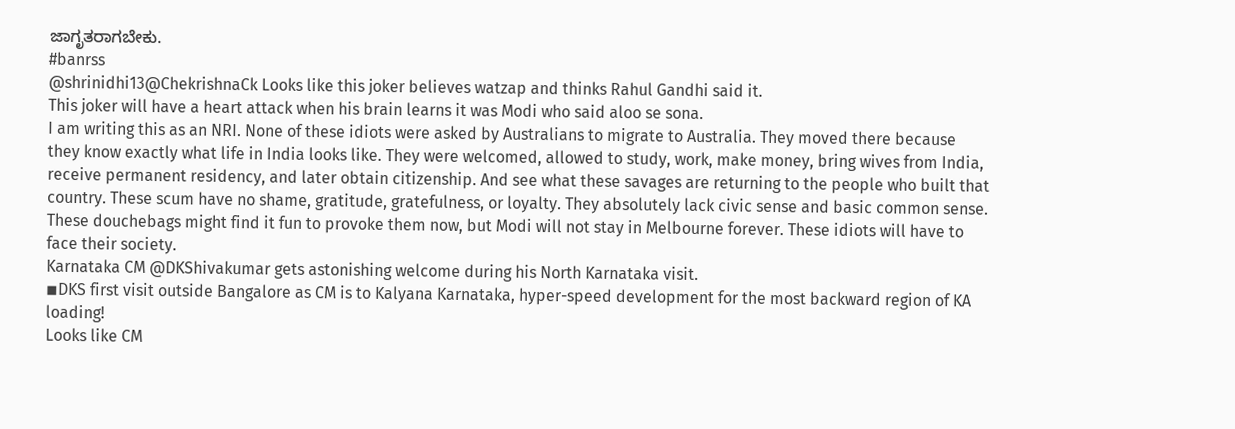ಜಾಗೃತರಾಗಬೇಕು.
#banrss
@shrinidhi13@ChekrishnaCk Looks like this joker believes watzap and thinks Rahul Gandhi said it.
This joker will have a heart attack when his brain learns it was Modi who said aloo se sona.
I am writing this as an NRI. None of these idiots were asked by Australians to migrate to Australia. They moved there because they know exactly what life in India looks like. They were welcomed, allowed to study, work, make money, bring wives from India, receive permanent residency, and later obtain citizenship. And see what these savages are returning to the people who built that country. These scum have no shame, gratitude, gratefulness, or loyalty. They absolutely lack civic sense and basic common sense. These douchebags might find it fun to provoke them now, but Modi will not stay in Melbourne forever. These idiots will have to face their society.
Karnataka CM @DKShivakumar gets astonishing welcome during his North Karnataka visit.
◾DKS first visit outside Bangalore as CM is to Kalyana Karnataka, hyper-speed development for the most backward region of KA loading!
Looks like CM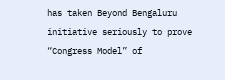has taken Beyond Bengaluru initiative seriously to prove “Congress Model” of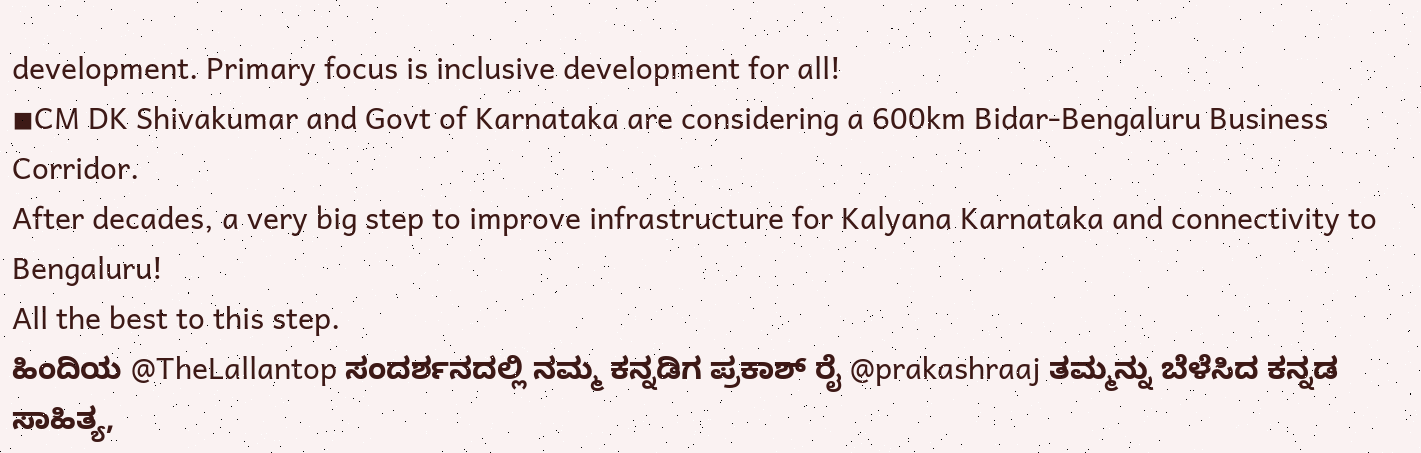development. Primary focus is inclusive development for all!
◾CM DK Shivakumar and Govt of Karnataka are considering a 600km Bidar-Bengaluru Business Corridor.
After decades, a very big step to improve infrastructure for Kalyana Karnataka and connectivity to Bengaluru!
All the best to this step.
ಹಿಂದಿಯ @TheLallantop ಸಂದರ್ಶನದಲ್ಲಿ ನಮ್ಮ ಕನ್ನಡಿಗ ಪ್ರಕಾಶ್ ರೈ @prakashraaj ತಮ್ಮನ್ನು ಬೆಳೆಸಿದ ಕನ್ನಡ ಸಾಹಿತ್ಯ,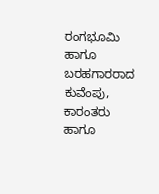ರಂಗಭೂಮಿ ಹಾಗೂ ಬರಹಗಾರರಾದ ಕುವೆಂಪು, ಕಾರಂತರು ಹಾಗೂ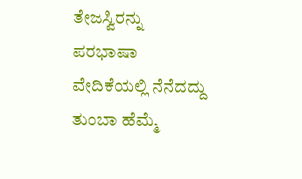ತೇಜಸ್ವಿರನ್ನು ಪರಭಾಷಾ ವೇದಿಕೆಯಲ್ಲಿ ನೆನೆದದ್ದು ತುಂಬಾ ಹೆಮ್ಮೆ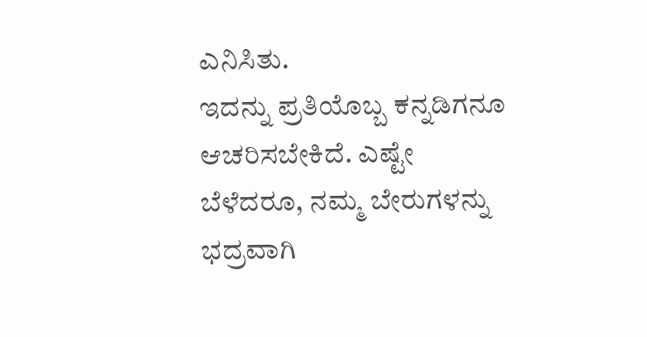ಎನಿಸಿತು.
ಇದನ್ನು ಪ್ರತಿಯೊಬ್ಬ ಕನ್ನಡಿಗನೂ ಆಚರಿಸಬೇಕಿದೆ. ಎಷ್ಟೇ ಬೆಳೆದರೂ, ನಮ್ಮ ಬೇರುಗಳನ್ನು ಭದ್ರವಾಗಿ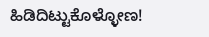ಹಿಡಿದಿಟ್ಟುಕೊಳ್ಳೋಣ!